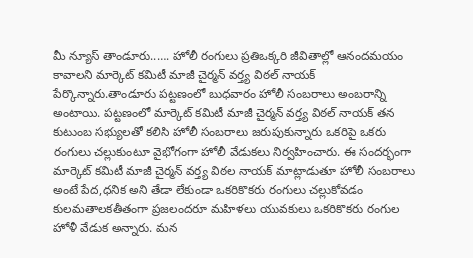మీ న్యూస్ తాండూరు..…. హోలీ రంగులు ప్రతిఒక్కరి జీవితాల్లో ఆనందమయం కావాలని మార్కెట్ కమిటీ మాజీ చైర్మన్ వర్త్య విఠల్ నాయక్ పేర్కొన్నారు.తాండూరు పట్టణంలో బుధవారం హోలీ సంబరాలు అంబరాన్ని అంటాయి. పట్టణంలో మార్కెట్ కమిటీ మాజీ చైర్మన్ వర్త్య విఠల్ నాయక్ తన కుటుంబ సభ్యులతో కలిసి హోలీ సంబరాలు జరుపుకున్నారు ఒకరిపై ఒకరు రంగులు చల్లుకుంటూ వైభోగంగా హోలీ వేడుకలు నిర్వహించారు. ఈ సందర్భంగా మార్కెట్ కమిటీ మాజీ చైర్మన్ వర్త్య విఠల నాయక్ మాట్లాడుతూ హోలీ సంబరాలు అంటే పేద,ధనిక అని తేడా లేకుండా ఒకరికొకరు రంగులు చల్లుకోవడం కులమతాలకతీతంగా ప్రజలందరూ మహిళలు యువకులు ఒకరికొకరు రంగుల హోళీ వేడుక అన్నారు. మన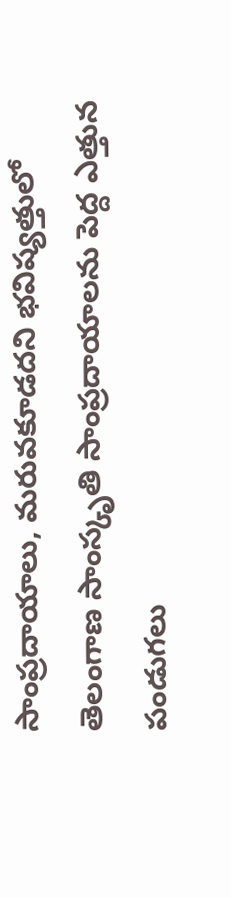సాంప్రదాయాలు, మరువకూడదని భవిష్యత్తులో తెలంగాణ సాంస్కృతి సాంప్రదాయాలను పెద్ద ఎత్తున పండుగలు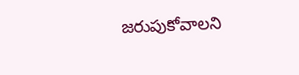జరుపుకోవాలని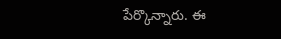పేర్కొన్నారు. ఈ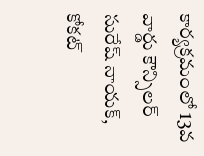కార్యక్రమంలో 13వ వార్డు కౌన్సిలర్ సురేష్ నాయక్, కోకట్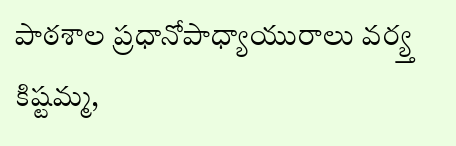పాఠశాల ప్రధానోపాధ్యాయురాలు వర్య్త కిష్టమ్మ,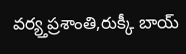వర్య్తప్రశాంతి,రుక్కీ బాయ్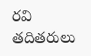రవి తదితరులు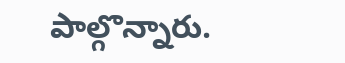పాల్గొన్నారు.